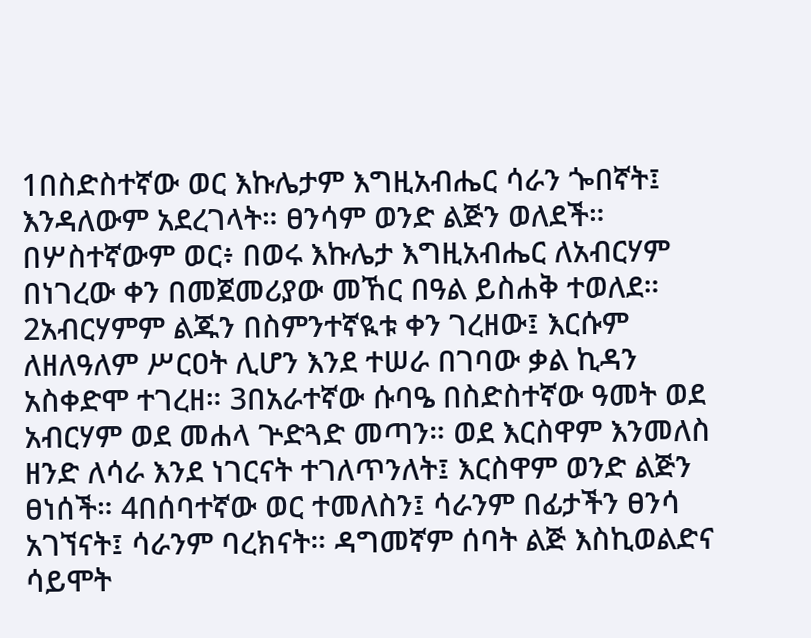1በስድስተኛው ወር እኩሌታም እግዚአብሔር ሳራን ጐበኛት፤ እንዳለውም አደረገላት። ፀንሳም ወንድ ልጅን ወለደች። በሦስተኛውም ወር፥ በወሩ እኩሌታ እግዚአብሔር ለአብርሃም በነገረው ቀን በመጀመሪያው መኸር በዓል ይስሐቅ ተወለደ። 2አብርሃምም ልጁን በስምንተኛዪቱ ቀን ገረዘው፤ እርሱም ለዘለዓለም ሥርዐት ሊሆን እንደ ተሠራ በገባው ቃል ኪዳን አስቀድሞ ተገረዘ። 3በአራተኛው ሱባዔ በስድስተኛው ዓመት ወደ አብርሃም ወደ መሐላ ጕድጓድ መጣን። ወደ እርስዋም እንመለስ ዘንድ ለሳራ እንደ ነገርናት ተገለጥንለት፤ እርስዋም ወንድ ልጅን ፀነሰች። 4በሰባተኛው ወር ተመለስን፤ ሳራንም በፊታችን ፀንሳ አገኘናት፤ ሳራንም ባረክናት። ዳግመኛም ሰባት ልጅ እስኪወልድና ሳይሞት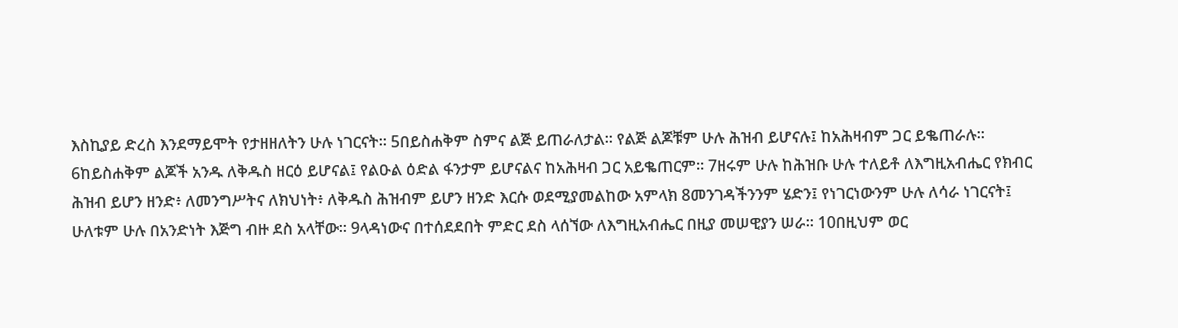እስኪያይ ድረስ እንደማይሞት የታዘዘለትን ሁሉ ነገርናት። 5በይስሐቅም ስምና ልጅ ይጠራለታል። የልጅ ልጆቹም ሁሉ ሕዝብ ይሆናሉ፤ ከአሕዛብም ጋር ይቈጠራሉ። 6ከይስሐቅም ልጆች አንዱ ለቅዱስ ዘርዕ ይሆናል፤ የልዑል ዕድል ፋንታም ይሆናልና ከአሕዛብ ጋር አይቈጠርም። 7ዘሩም ሁሉ ከሕዝቡ ሁሉ ተለይቶ ለእግዚአብሔር የክብር ሕዝብ ይሆን ዘንድ፥ ለመንግሥትና ለክህነት፥ ለቅዱስ ሕዝብም ይሆን ዘንድ እርሱ ወደሚያመልከው አምላክ 8መንገዳችንንም ሄድን፤ የነገርነውንም ሁሉ ለሳራ ነገርናት፤ ሁለቱም ሁሉ በአንድነት እጅግ ብዙ ደስ አላቸው። 9ላዳነውና በተሰደደበት ምድር ደስ ላሰኘው ለእግዚአብሔር በዚያ መሠዊያን ሠራ። 10በዚህም ወር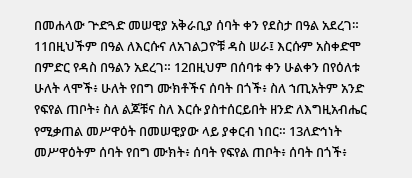በመሐላው ጕድጓድ መሠዊያ አቅራቢያ ሰባት ቀን የደስታ በዓል አደረገ። 11በዚህችም በዓል ለእርሱና ለአገልጋዮቹ ዳስ ሠራ፤ እርሱም አስቀድሞ በምድር የዳስ በዓልን አደረገ። 12በዚህም በሰባቱ ቀን ሁልቀን በየዕለቱ ሁለት ላሞች፥ ሁለት የበግ ሙክቶችና ሰባት በጎች፥ ስለ ኀጢአትም አንድ የፍየል ጠቦት፥ ስለ ልጆቹና ስለ እርሱ ያስተሰርይበት ዘንድ ለእግዚአብሔር የሚቃጠል መሥዋዕት በመሠዊያው ላይ ያቀርብ ነበር። 13ለድኅነት መሥዋዕትም ሰባት የበግ ሙክት፥ ሰባት የፍየል ጠቦት፥ ሰባት በጎች፥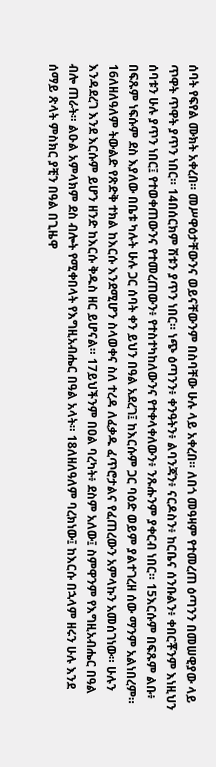ሰባት የፍየል ሙክት አቀረበ። መሥዋዕታቸውንና ወይናቸውንም በስባቸው ሁሉ ላይ አቀረበ። ለበጎ መዓዛም የተመረጠ ዕጣንን በመሠዊያው ላይ ጥዋት ጥዋት ያጥን ነበር። 14በሰርክም ሽቱን ያጥን ነበር። ነጭ ዕጣንን፥ ቀንዓትን፥ ልባንጃን፥ ናርዶስን፥ ከርቤና ሰንቡልን፥ ቀበርቾንም እነዚህን ሰባቱን ሁሉ ያጥን ነበር፤ የተወቀጠውንና የተመረጠውን፥ የተስተካከለውንና የተቀላቀለውን፥ ንጹሑንም ያቀርብ ነበር። 15እርሱም በፍጹም ልቡ፥ በፍጹም ነፍሱም ደስ እያለው በቤቱ ካሉት ሁሉ ጋር ሰባት ቀን ይህን በዓል አደረገ፤ ከእርሱም ጋር ባዕድ ወይም ያልተገረዘ ሰው ማንም አልነበረም። 16ለዘለዓለም ትውልድ የጽድቅ ተክል ከእርሱ እንደሚሆን ስላወቀና ስለ ተረዳ ለፈቃዱ ፈጥሮታልና የፈጠረውን አምላኩን አመሰገነው። ሁሉን እንዳደረገ እንደ እርሱም ይሆን ዘንድ ከእርሱ ቅዱስ ዘር ይሆናል። 17ይህችንም በዐል ባረካት፥ ደስም አለው፤ ስምዋንም የእግዚአብሔር በዓል ብሎ ጠራት። ልዑል አምላክም ደስ ብሎት የሚቀበላት የእግዚአብሔር በዓል አላት። 18ለዘለዓለም ባረክነው፤ ከእርሱ በኋላም ዘሩን ሁሉ እንደ ሰማይ ጽላት ምስክር ያቺን በዓል በጊዜዋ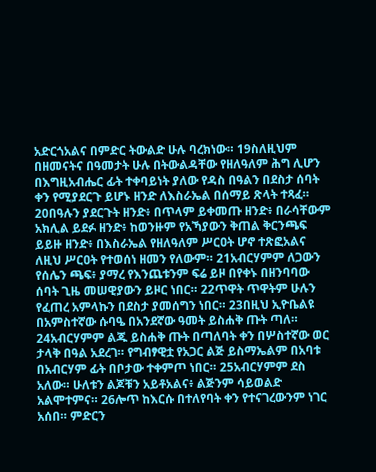አድርጎአልና በምድር ትውልድ ሁሉ ባረክነው። 19ስለዚህም በዘመናትና በዓመታት ሁሉ በትውልዳቸው የዘለዓለም ሕግ ሊሆን በእግዚአብሔር ፊት ተቀባይነት ያለው የዳስ በዓልን በደስታ ሰባት ቀን የሚያደርጉ ይሆኑ ዘንድ ለእስራኤል በሰማይ ጽላት ተጻፈ። 20በዓሉን ያደርጉት ዘንድ፥ በጥላም ይቀመጡ ዘንድ፥ በራሳቸውም አክሊል ይደፉ ዘንድ፥ ከወንዙም የአኻያውን ቅጠል ቅርንጫፍ ይይዙ ዘንድ፥ በእስራኤል የዘለዓለም ሥርዐት ሆኖ ተጽፎአልና ለዚህ ሥርዐት የተወሰነ ዘመን የለውም። 21አብርሃምም ለጋውን የሰሌን ጫፍ፥ ያማረ የእንጨቱንም ፍሬ ይዞ በየቀኑ በዘንባባው ሰባት ጊዜ መሠዊያውን ይዞር ነበር። 22ጥዋት ጥዋትም ሁሉን የፈጠረ አምላኩን በደስታ ያመሰግን ነበር። 23በዚህ ኢዮቤልዩ በአምስተኛው ሱባዔ በአንደኛው ዓመት ይስሐቅ ጡት ጣለ። 24አብርሃምም ልጁ ይስሐቅ ጡት በጣለባት ቀን በሦስተኛው ወር ታላቅ በዓል አደረገ። የግብፃዊቷ የአጋር ልጅ ይስማኤልም በአባቱ በአብርሃም ፊት በቦታው ተቀምጦ ነበር። 25አብርሃምም ደስ አለው። ሁለቱን ልጆቹን አይቶአልና፥ ልጅንም ሳይወልድ አልሞተምና። 26ሎጥ ከእርሱ በተለየባት ቀን የተናገረውንም ነገር አሰበ። ምድርን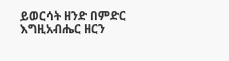ይወርሳት ዘንድ በምድር እግዚአብሔር ዘርን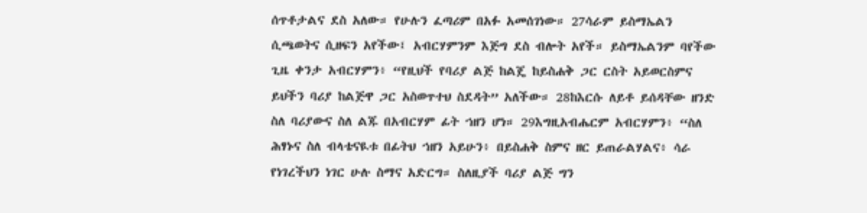ሰጥቶታልና ደስ አለው። የሁሉን ፈጣሪም በአፉ አመሰገነው። 27ሳራም ይስማኤልን ሲጫወትና ሲዘፍን አየችው፤ አብርሃምንም እጅግ ደስ ብሎት አየች። ይስማኤልንም ባየችው ጊዜ ቀንታ አብርሃምን፥ “የዚህች የባሪያ ልጅ ከልጄ ከይስሐቅ ጋር ርስት አይወርስምና ይህችን ባሪያ ከልጅዋ ጋር አስወጥተህ ስደዳት” አለችው። 28ከእርሱ ለይቶ ይሰዳቸው ዘንድ ስለ ባሪያውና ስለ ልጁ በአብርሃም ፊት ኀዘን ሆነ። 29እግዚአብሔርም አብርሃምን፥ “ስለ ሕፃኑና ስለ ብላቴናዪቱ በፊትህ ኀዘን አይሁን፥ በይስሐቅ ስምና ዘር ይጠራልሃልና፥ ሳራ የነገረችህን ነገር ሁሉ ስማና አድርግ። ስለዚያች ባሪያ ልጅ ግን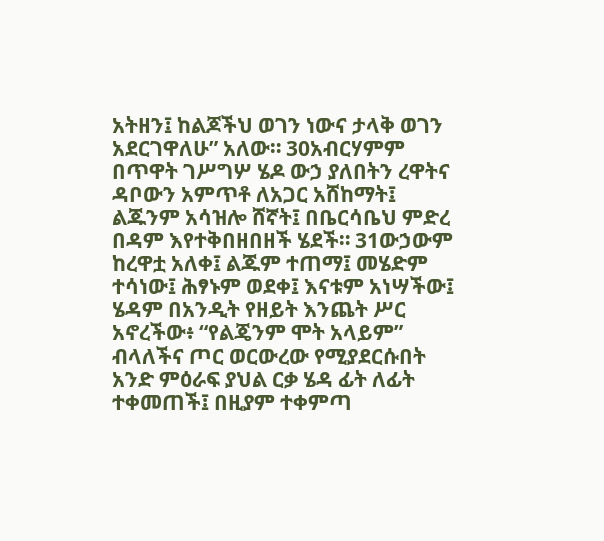አትዘን፤ ከልጆችህ ወገን ነውና ታላቅ ወገን አደርገዋለሁ” አለው። 30አብርሃምም በጥዋት ገሥግሦ ሄዶ ውኃ ያለበትን ረዋትና ዳቦውን አምጥቶ ለአጋር አሸከማት፤ ልጁንም አሳዝሎ ሸኛት፤ በቤርሳቤህ ምድረ በዳም እየተቅበዘበዘች ሄደች። 31ውኃውም ከረዋቷ አለቀ፤ ልጁም ተጠማ፤ መሄድም ተሳነው፤ ሕፃኑም ወደቀ፤ እናቱም አነሣችው፤ ሄዳም በአንዲት የዘይት እንጨት ሥር አኖረችው፥ “የልጄንም ሞት አላይም” ብላለችና ጦር ወርውረው የሚያደርሱበት አንድ ምዕራፍ ያህል ርቃ ሄዳ ፊት ለፊት ተቀመጠች፤ በዚያም ተቀምጣ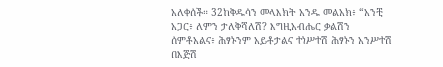አለቀሰች። 32ከቅዱሳን መላእክት አንዱ መልአክ፥ “አንቺ አጋር፥ ለምን ታለቅሻለሽ? እግዚአብሔር ቃልሽን ሰምቶአልና፥ ሕፃኑንም አይቶታልና ተነሥተሽ ሕፃኑን አንሥተሽ በእጅሽ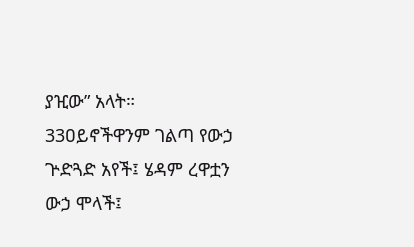ያዢው” አላት። 33ዐይኖችዋንም ገልጣ የውኃ ጕድጓድ አየች፤ ሄዳም ረዋቷን ውኃ ሞላች፤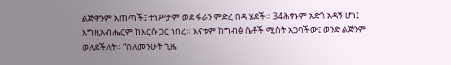ልጅዋንም አጠጣች፤ ተነሥታም ወደ ፋራን ምድረ በዳ ሄደች። 34ሕፃኑም አድጎ አዳኝ ሆነ፤ እግዚአብሔርም ከእርሱ ጋር ነበረ። እናቱም ከግብፅ ሴቶች ሚስት አጋባችው፤ ወንድ ልጅንም ወለደችለት። “በለመንሁት ጊዜ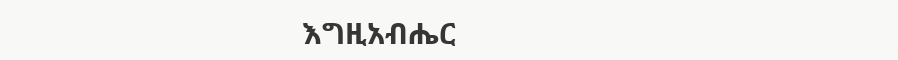እግዚአብሔር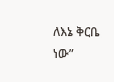ለእኔ ቅርቤ ነው”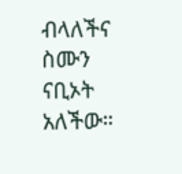ብላለችና ስሙን ናቢኦት አለችው።